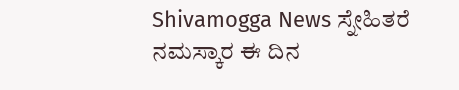Shivamogga News ಸ್ನೇಹಿತರೆ ನಮಸ್ಕಾರ ಈ ದಿನ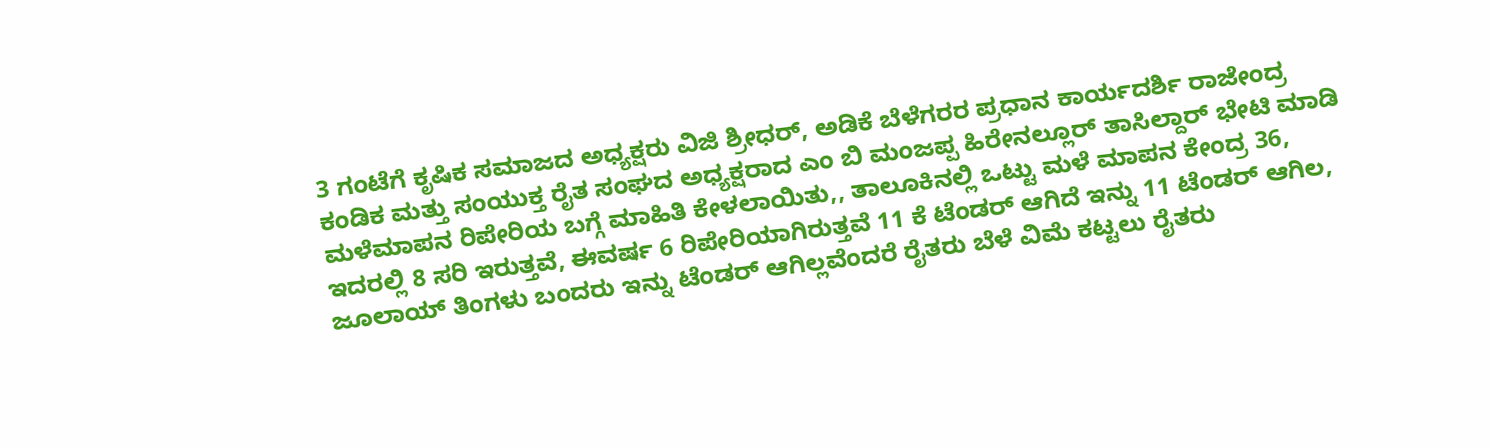3 ಗಂಟೆಗೆ ಕೃಷಿಕ ಸಮಾಜದ ಅಧ್ಯಕ್ಷರು ವಿಜಿ ಶ್ರೀಧರ್, ಅಡಿಕೆ ಬೆಳೆಗರರ ಪ್ರಧಾನ ಕಾರ್ಯದರ್ಶಿ ರಾಜೇಂದ್ರ ಕಂಡಿಕ ಮತ್ತು ಸಂಯುಕ್ತ ರೈತ ಸಂಘದ ಅಧ್ಯಕ್ಷರಾದ ಎಂ ಬಿ ಮಂಜಪ್ಪ ಹಿರೇನಲ್ಲೂರ್ ತಾಸಿಲ್ದಾರ್ ಭೇಟಿ ಮಾಡಿ ಮಳೆಮಾಪನ ರಿಪೇರಿಯ ಬಗ್ಗೆ ಮಾಹಿತಿ ಕೇಳಲಾಯಿತು,, ತಾಲೂಕಿನಲ್ಲಿ ಒಟ್ಟು ಮಳೆ ಮಾಪನ ಕೇಂದ್ರ 36, ಇದರಲ್ಲಿ 8 ಸರಿ ಇರುತ್ತವೆ, ಈವರ್ಷ 6 ರಿಪೇರಿಯಾಗಿರುತ್ತವೆ 11 ಕೆ ಟೆಂಡರ್ ಆಗಿದೆ ಇನ್ನು 11 ಟೆಂಡರ್ ಆಗಿಲ, ಜೂಲಾಯ್ ತಿಂಗಳು ಬಂದರು ಇನ್ನು ಟೆಂಡರ್ ಆಗಿಲ್ಲವೆಂದರೆ ರೈತರು ಬೆಳೆ ವಿಮೆ ಕಟ್ಟಲು ರೈತರು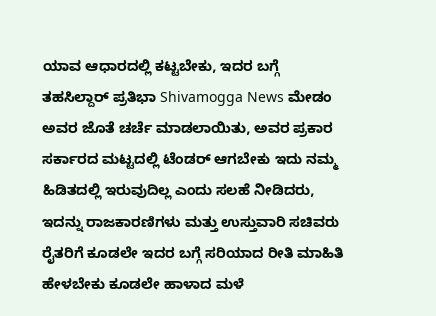ಯಾವ ಆಧಾರದಲ್ಲಿ ಕಟ್ಟಬೇಕು, ಇದರ ಬಗ್ಗೆ ತಹಸಿಲ್ದಾರ್ ಪ್ರತಿಭಾ Shivamogga News ಮೇಡಂ ಅವರ ಜೊತೆ ಚರ್ಚೆ ಮಾಡಲಾಯಿತು, ಅವರ ಪ್ರಕಾರ ಸರ್ಕಾರದ ಮಟ್ಟದಲ್ಲಿ ಟೆಂಡರ್ ಆಗಬೇಕು ಇದು ನಮ್ಮ ಹಿಡಿತದಲ್ಲಿ ಇರುವುದಿಲ್ಲ ಎಂದು ಸಲಹೆ ನೀಡಿದರು, ಇದನ್ನು ರಾಜಕಾರಣಿಗಳು ಮತ್ತು ಉಸ್ತುವಾರಿ ಸಚಿವರು ರೈತರಿಗೆ ಕೂಡಲೇ ಇದರ ಬಗ್ಗೆ ಸರಿಯಾದ ರೀತಿ ಮಾಹಿತಿ ಹೇಳಬೇಕು ಕೂಡಲೇ ಹಾಳಾದ ಮಳೆ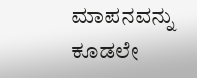ಮಾಪನವನ್ನು ಕೂಡಲೇ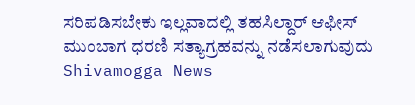ಸರಿಪಡಿಸಬೇಕು ಇಲ್ಲವಾದಲ್ಲಿ ತಹಸಿಲ್ದಾರ್ ಆಫೀಸ್ ಮುಂಬಾಗ ಧರಣಿ ಸತ್ಯಾಗ್ರಹವನ್ನು ನಡೆಸಲಾಗುವುದು
Shivamogga News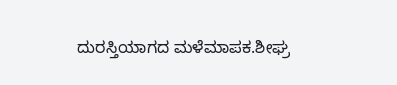ದುರಸ್ತಿಯಾಗದ ಮಳೆಮಾಪಕ.ಶೀಘ್ರ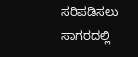ಸರಿಪಡಿಸಲು ಸಾಗರದಲ್ಲಿ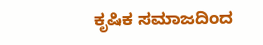ಕೃಷಿಕ ಸಮಾಜದಿಂದ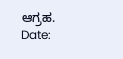ಆಗ್ರಹ.
Date: